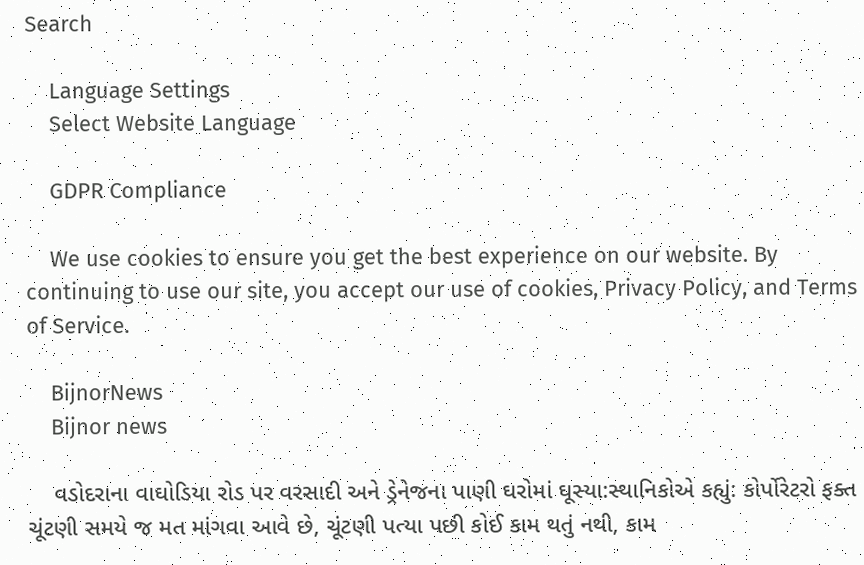Search

    Language Settings
    Select Website Language

    GDPR Compliance

    We use cookies to ensure you get the best experience on our website. By continuing to use our site, you accept our use of cookies, Privacy Policy, and Terms of Service.

    BijnorNews
    Bijnor news

    વડોદરાના વાઘોડિયા રોડ પર વરસાદી અને ડ્રેનેજના પાણી ઘરોમાં ઘૂસ્યા:સ્થાનિકોએ કહ્યું: કોર્પોરેટરો ફક્ત ચૂંટણી સમયે જ મત માંગવા આવે છે, ચૂંટણી પત્યા પછી કોઈ કામ થતું નથી, કામ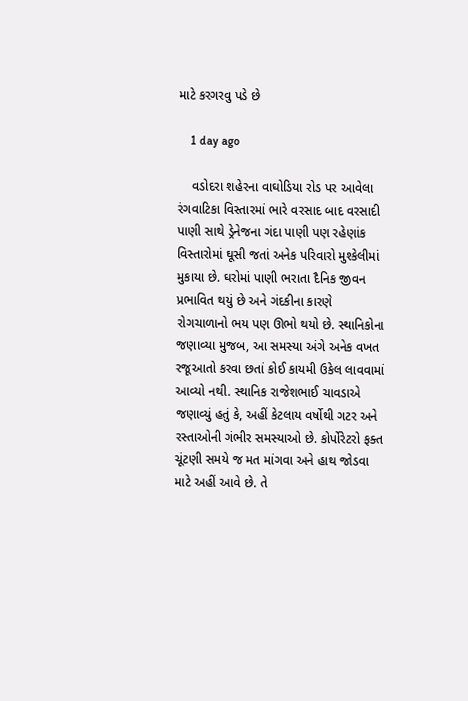માટે કરગરવુ પડે છે

    1 day ago

    વડોદરા શહેરના વાઘોડિયા રોડ પર આવેલા રંગવાટિકા વિસ્તારમાં ભારે વરસાદ બાદ વરસાદી પાણી સાથે ડ્રેનેજના ગંદા પાણી પણ રહેણાંક વિસ્તારોમાં ઘૂસી જતાં અનેક પરિવારો મુશ્કેલીમાં મુકાયા છે. ઘરોમાં પાણી ભરાતા દૈનિક જીવન પ્રભાવિત થયું છે અને ગંદકીના કારણે રોગચાળાનો ભય પણ ઊભો થયો છે. સ્થાનિકોના જણાવ્યા મુજબ, આ સમસ્યા અંગે અનેક વખત રજૂઆતો કરવા છતાં કોઈ કાયમી ઉકેલ લાવવામાં આવ્યો નથી. સ્થાનિક રાજેશભાઈ ચાવડાએ જણાવ્યું હતું કે, અહીં કેટલાય વર્ષોથી ગટર અને રસ્તાઓની ગંભીર સમસ્યાઓ છે. કોર્પોરેટરો ફક્ત ચૂંટણી સમયે જ મત માંગવા અને હાથ જોડવા માટે અહીં આવે છે. તે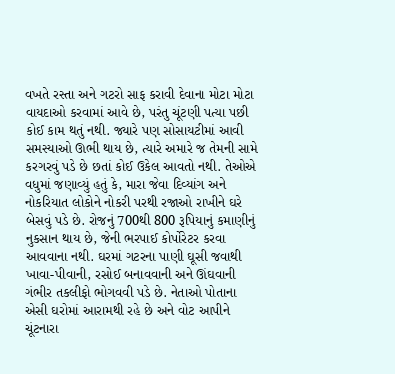વખતે રસ્તા અને ગટરો સાફ કરાવી દેવાના મોટા મોટા વાયદાઓ કરવામાં આવે છે, પરંતુ ચૂંટણી પત્યા પછી કોઈ કામ થતું નથી. જ્યારે પણ સોસાયટીમાં આવી સમસ્યાઓ ઊભી થાય છે, ત્યારે અમારે જ તેમની સામે કરગરવું પડે છે છતાં કોઈ ઉકેલ આવતો નથી. તેઓએ વધુમાં જણાવ્યું હતું કે, મારા જેવા દિવ્યાંગ અને નોકરિયાત લોકોને નોકરી પરથી રજાઓ રાખીને ઘરે બેસવું પડે છે. રોજનું 700થી 800 રૂપિયાનું કમાણીનું નુકસાન થાય છે, જેની ભરપાઈ કોર્પોરેટર કરવા આવવાના નથી. ઘરમાં ગટરના પાણી ઘૂસી જવાથી ખાવા-પીવાની, રસોઈ બનાવવાની અને ઊંઘવાની ગંભીર તકલીફો ભોગવવી પડે છે. નેતાઓ પોતાના એસી ઘરોમાં આરામથી રહે છે અને વોટ આપીને ચૂંટનારા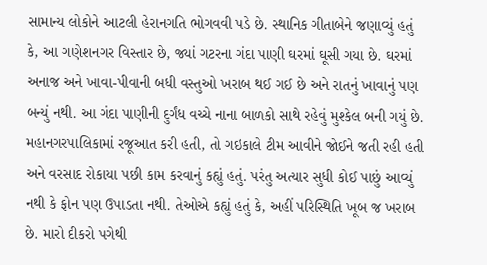સામાન્ય લોકોને આટલી હેરાનગતિ ભોગવવી પડે છે. સ્થાનિક ગીતાબેને જણાવ્યું હતું કે, આ ગણેશનગર વિસ્તાર છે, જ્યાં ગટરના ગંદા પાણી ઘરમાં ઘૂસી ગયા છે. ઘરમાં અનાજ અને ખાવા-પીવાની બધી વસ્તુઓ ખરાબ થઈ ગઈ છે અને રાતનું ખાવાનું પણ બન્યું નથી. આ ગંદા પાણીની દુર્ગંધ વચ્ચે નાના બાળકો સાથે રહેવું મુશ્કેલ બની ગયું છે. મહાનગરપાલિકામાં રજૂઆત કરી હતી, તો ગઇકાલે ટીમ આવીને જોઈને જતી રહી હતી અને વરસાદ રોકાયા પછી કામ કરવાનું કહ્યું હતું. પરંતુ અત્યાર સુધી કોઈ પાછું આવ્યું નથી કે ફોન પણ ઉપાડતા નથી. તેઓએ કહ્યું હતું કે, અહીં પરિસ્થિતિ ખૂબ જ ખરાબ છે. મારો દીકરો પગેથી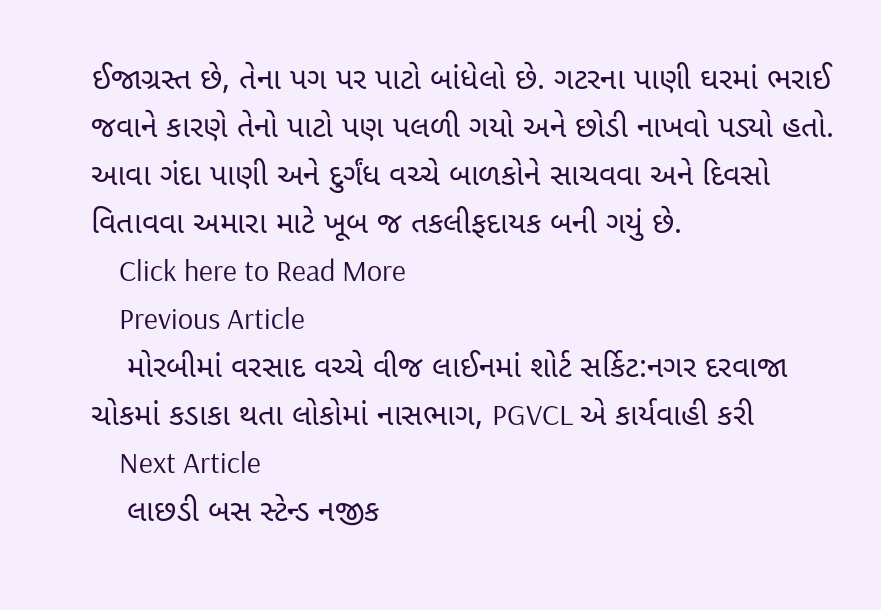ઈજાગ્રસ્ત છે, તેના પગ પર પાટો બાંધેલો છે. ગટરના પાણી ઘરમાં ભરાઈ જવાને કારણે તેનો પાટો પણ પલળી ગયો અને છોડી નાખવો પડ્યો હતો. આવા ગંદા પાણી અને દુર્ગંધ વચ્ચે બાળકોને સાચવવા અને દિવસો વિતાવવા અમારા માટે ખૂબ જ તકલીફદાયક બની ગયું છે.
    Click here to Read More
    Previous Article
    મોરબીમાં વરસાદ વચ્ચે વીજ લાઈનમાં શોર્ટ સર્કિટ:નગર દરવાજા ચોકમાં કડાકા થતા લોકોમાં નાસભાગ, PGVCL એ કાર્યવાહી કરી
    Next Article
    લાછડી બસ સ્ટેન્ડ નજીક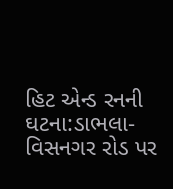હિટ એન્ડ રનની ઘટના:ડાભલા-વિસનગર રોડ પર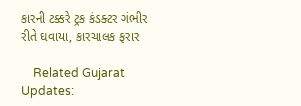કારની ટક્કરે ટ્રક કંડક્ટર ગંભીર રીતે ઘવાયા, કારચાલક ફરાર

    Related Gujarat Updates: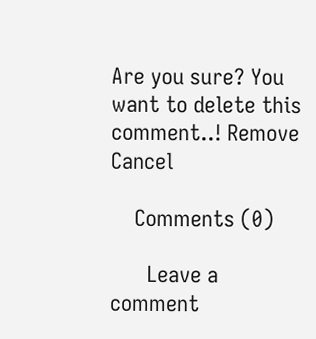Are you sure? You want to delete this comment..! Remove Cancel

    Comments (0)

      Leave a comment